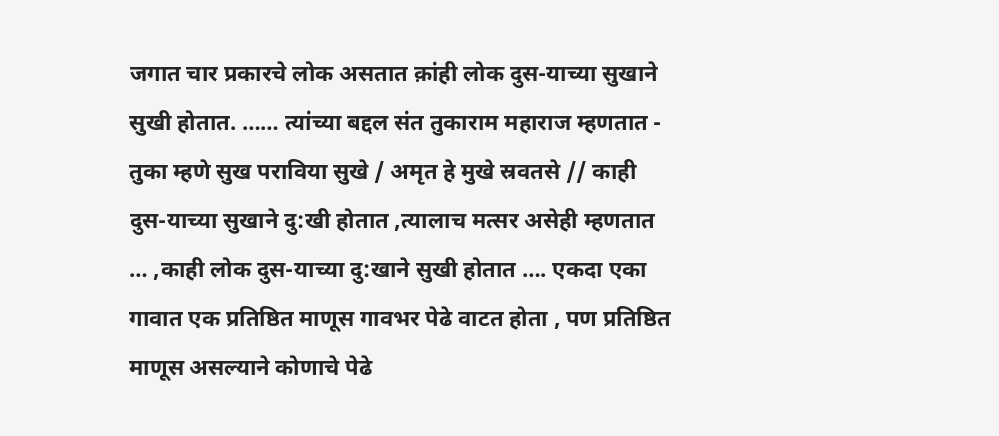जगात चार प्रकारचे लोक असतात क़ांही लोक दुस-याच्या सुखाने सुखी होतात. …… त्यांच्या बद्दल संत तुकाराम महाराज म्हणतात - तुका म्हणे सुख पराविया सुखे / अमृत हे मुखे स्रवतसे // काही दुस-याच्या सुखाने दु:खी होतात ,त्यालाच मत्सर असेही म्हणतात … ,काही लोक दुस-याच्या दु:खाने सुखी होतात …. एकदा एका गावात एक प्रतिष्ठित माणूस गावभर पेढे वाटत होता , पण प्रतिष्ठित माणूस असल्याने कोणाचे पेढे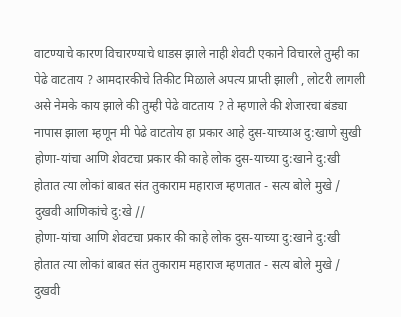वाटण्याचे कारण विचारण्याचे धाडस झाले नाही शेवटी एकाने विचारले तुम्ही का पेढे वाटताय ? आमदारकीचे तिकीट मिळाले अपत्य प्राप्ती झाली , लोटरी लागली असे नेमके काय झाले की तुम्ही पेढे वाटताय ? ते म्हणाले की शेजारचा बंड्या नापास झाला म्हणून मी पेढे वाटतोय हा प्रकार आहे दुस-याच्याअ दु:खाणे सुखी
होणा-यांचा आणि शेवटचा प्रकार की काहे लोक दुस-याच्या दु:खाने दु:खी होतात त्या लोकां बाबत संत तुकाराम महाराज म्हणतात - सत्य बोले मुखे / दुखवी आणिकांचे दु:खे //
होणा-यांचा आणि शेवटचा प्रकार की काहे लोक दुस-याच्या दु:खाने दु:खी होतात त्या लोकां बाबत संत तुकाराम महाराज म्हणतात - सत्य बोले मुखे / दुखवी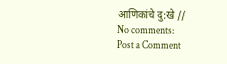आणिकांचे दु:खे //
No comments:
Post a Comment